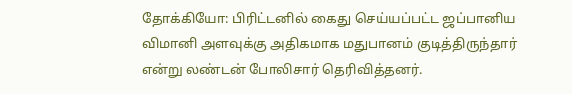தோக்கியோ: பிரிட்டனில் கைது செய்யப்பட்ட ஜப்பானிய விமானி அளவுக்கு அதிகமாக மதுபானம் குடித்திருந்தார் என்று லண்டன் போலிசார் தெரிவித்தனர்.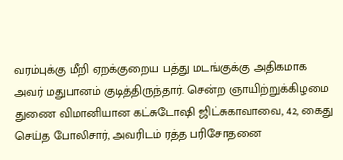வரம்புக்கு மீறி ஏறக்குறைய பத்து மடங்குக்கு அதிகமாக அவர் மதுபானம் குடித்திருந்தார். சென்ற ஞாயிற்றுக்கிழமை துணை விமானியான கட்சுடோஷி ஜிட்சுகாவாவை, 42, கைது செய்த போலிசார், அவரிடம் ரத்த பரிசோதனை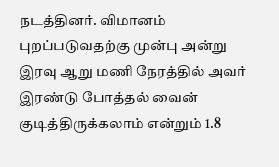நடத்தினர். விமானம் புறப்படுவதற்கு முன்பு அன்று இரவு ஆறு மணி நேரத்தில் அவர் இரண்டு போத்தல் வைன் குடித்திருக்கலாம் என்றும் 1.8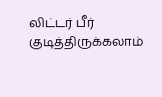லிட்டர் பீர் குடித்திருக்கலாம்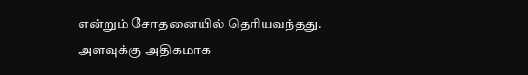என்றும் சோதனையில் தெரியவந்தது.
அளவுக்கு அதிகமாக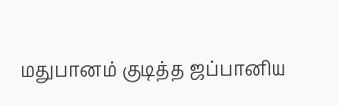மதுபானம் குடித்த ஜப்பானிய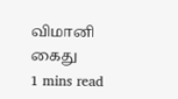விமானி கைது
1 mins read